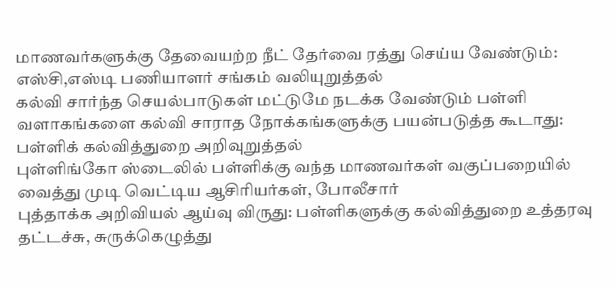மாணவர்களுக்கு தேவையற்ற நீட் தேர்வை ரத்து செய்ய வேண்டும்: எஸ்சி,எஸ்டி பணியாளர் சங்கம் வலியுறுத்தல்
கல்வி சார்ந்த செயல்பாடுகள் மட்டுமே நடக்க வேண்டும் பள்ளி வளாகங்களை கல்வி சாராத நோக்கங்களுக்கு பயன்படுத்த கூடாது: பள்ளிக் கல்வித்துறை அறிவுறுத்தல்
புள்ளிங்கோ ஸ்டைலில் பள்ளிக்கு வந்த மாணவர்கள் வகுப்பறையில் வைத்து முடி வெட்டிய ஆசிரியர்கள், போலீசார்
புத்தாக்க அறிவியல் ஆய்வு விருது: பள்ளிகளுக்கு கல்வித்துறை உத்தரவு
தட்டச்சு, சுருக்கெழுத்து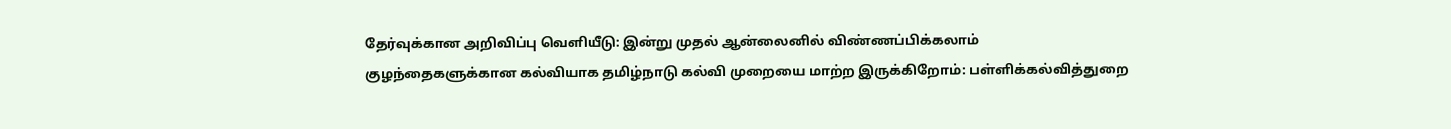தேர்வுக்கான அறிவிப்பு வெளியீடு: இன்று முதல் ஆன்லைனில் விண்ணப்பிக்கலாம்
குழந்தைகளுக்கான கல்வியாக தமிழ்நாடு கல்வி முறையை மாற்ற இருக்கிறோம்: பள்ளிக்கல்வித்துறை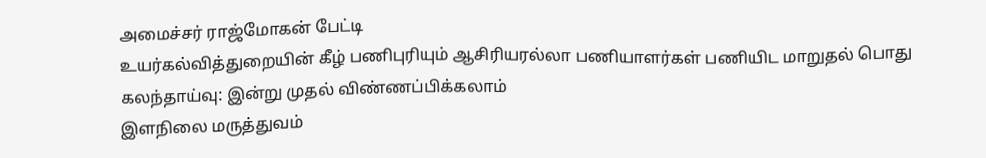அமைச்சர் ராஜ்மோகன் பேட்டி
உயர்கல்வித்துறையின் கீழ் பணிபுரியும் ஆசிரியரல்லா பணியாளர்கள் பணியிட மாறுதல் பொது கலந்தாய்வு: இன்று முதல் விண்ணப்பிக்கலாம்
இளநிலை மருத்துவம்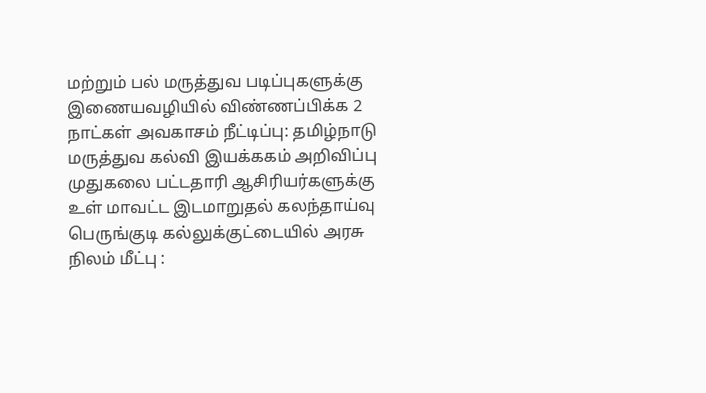மற்றும் பல் மருத்துவ படிப்புகளுக்கு இணையவழியில் விண்ணப்பிக்க 2 நாட்கள் அவகாசம் நீட்டிப்பு: தமிழ்நாடு மருத்துவ கல்வி இயக்ககம் அறிவிப்பு
முதுகலை பட்டதாரி ஆசிரியர்களுக்கு உள் மாவட்ட இடமாறுதல் கலந்தாய்வு
பெருங்குடி கல்லுக்குட்டையில் அரசு நிலம் மீட்பு :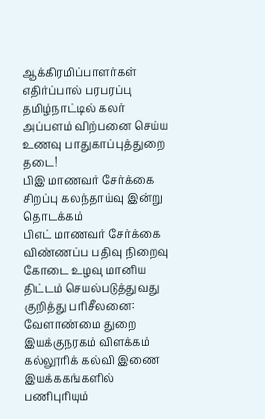ஆக்கிரமிப்பாளர்கள் எதிர்ப்பால் பரபரப்பு
தமிழ்நாட்டில் கலர் அப்பளம் விற்பனை செய்ய உணவு பாதுகாப்புத்துறை தடை!
பிஇ மாணவர் சேர்க்கை சிறப்பு கலந்தாய்வு இன்று தொடக்கம்
பிஎட் மாணவர் சேர்க்கை விண்ணப்ப பதிவு நிறைவு
கோடை உழவு மானிய திட்டம் செயல்படுத்துவது குறித்து பரிசீலனை: வேளாண்மை துறை இயக்குநரகம் விளக்கம்
கல்லூரிக் கல்வி இணை இயக்ககங்களில் பணிபுரியும்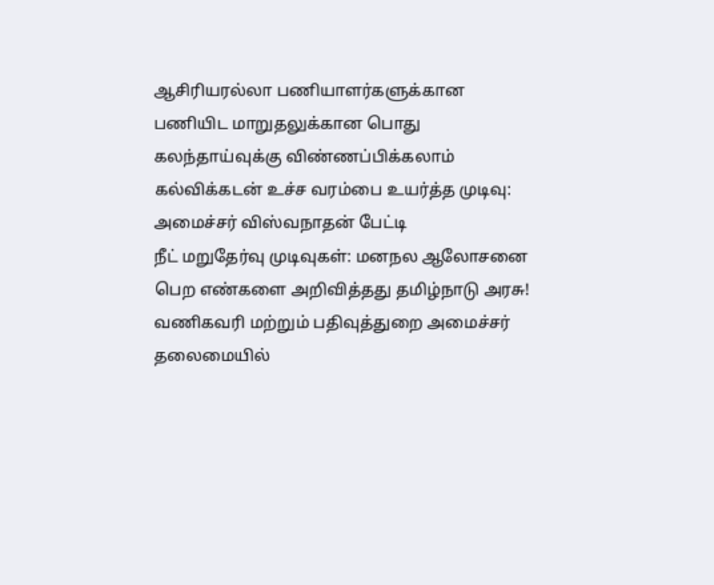ஆசிரியரல்லா பணியாளர்களுக்கான பணியிட மாறுதலுக்கான பொது கலந்தாய்வுக்கு விண்ணப்பிக்கலாம்
கல்விக்கடன் உச்ச வரம்பை உயர்த்த முடிவு: அமைச்சர் விஸ்வநாதன் பேட்டி
நீட் மறுதேர்வு முடிவுகள்: மனநல ஆலோசனை பெற எண்களை அறிவித்தது தமிழ்நாடு அரசு!
வணிகவரி மற்றும் பதிவுத்துறை அமைச்சர் தலைமையில்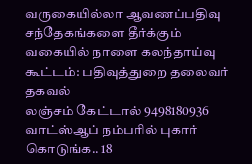வருகையில்லா ஆவணப்பதிவு சந்தேகங்களை தீர்க்கும் வகையில் நாளை கலந்தாய்வு கூட்டம்: பதிவுத்துறை தலைவர் தகவல்
லஞ்சம் கேட்டால் 9498180936 வாட்ஸ்ஆப் நம்பரில் புகார் கொடுங்க.. 18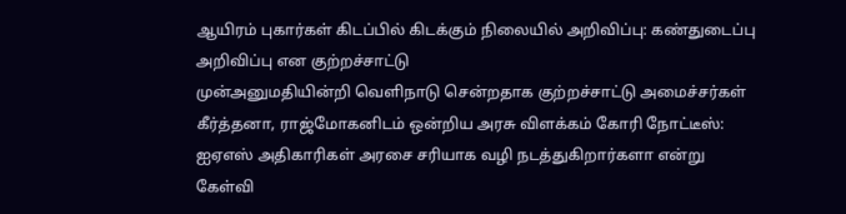ஆயிரம் புகார்கள் கிடப்பில் கிடக்கும் நிலையில் அறிவிப்பு: கண்துடைப்பு அறிவிப்பு என குற்றச்சாட்டு
முன்அனுமதியின்றி வெளிநாடு சென்றதாக குற்றச்சாட்டு அமைச்சர்கள் கீர்த்தனா, ராஜ்மோகனிடம் ஒன்றிய அரசு விளக்கம் கோரி நோட்டீஸ்: ஐஏஎஸ் அதிகாரிகள் அரசை சரியாக வழி நடத்துகிறார்களா என்று கேள்வி